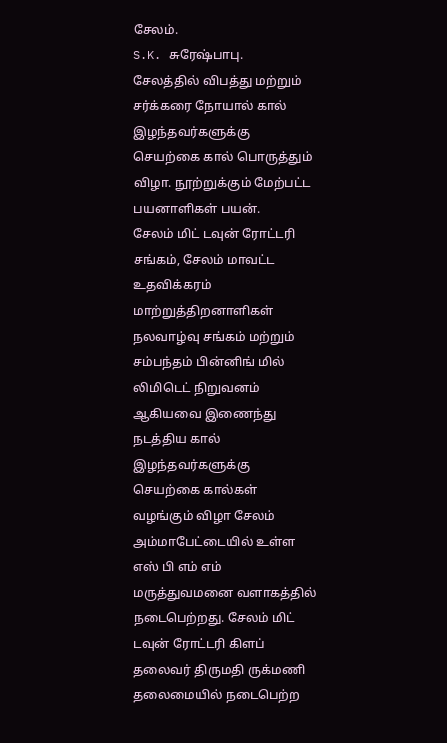சேலம்.
S.K. சுரேஷ்பாபு.
சேலத்தில் விபத்து மற்றும் சர்க்கரை நோயால் கால் இழந்தவர்களுக்கு செயற்கை கால் பொருத்தும் விழா. நூற்றுக்கும் மேற்பட்ட பயனாளிகள் பயன்.
சேலம் மிட் டவுன் ரோட்டரி சங்கம், சேலம் மாவட்ட உதவிக்கரம் மாற்றுத்திறனாளிகள் நலவாழ்வு சங்கம் மற்றும் சம்பந்தம் பின்னிங் மில் லிமிடெட் நிறுவனம் ஆகியவை இணைந்து நடத்திய கால் இழந்தவர்களுக்கு செயற்கை கால்கள் வழங்கும் விழா சேலம் அம்மாபேட்டையில் உள்ள எஸ் பி எம் எம் மருத்துவமனை வளாகத்தில் நடைபெற்றது. சேலம் மிட் டவுன் ரோட்டரி கிளப் தலைவர் திருமதி ருக்மணி தலைமையில் நடைபெற்ற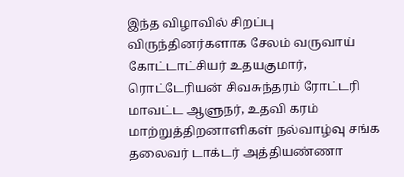இந்த விழாவில் சிறப்பு விருந்தினர்களாக சேலம் வருவாய் கோட்டாட்சியர் உதயகுமார், ரொட்டேரியன் சிவசுந்தரம் ரோட்டரி மாவட்ட ஆளுநர், உதவி கரம் மாற்றுத்திறனாளிகள் நல்வாழ்வு சங்க தலைவர் டாக்டர் அத்தியண்ணா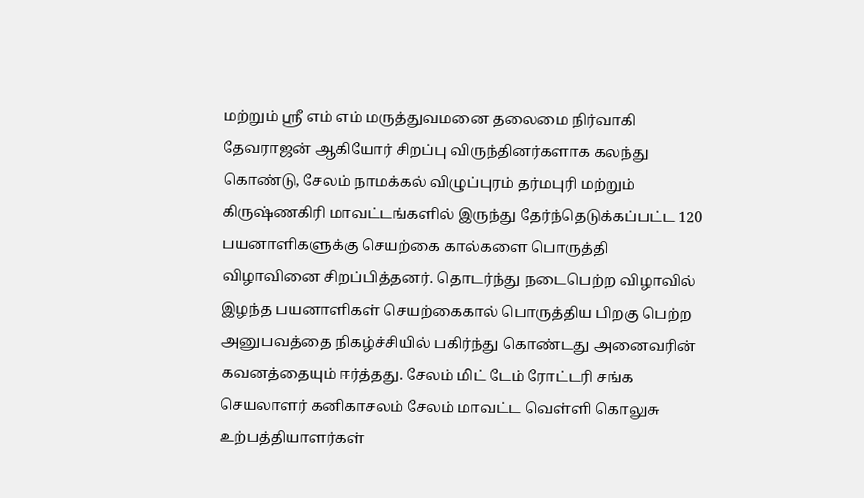மற்றும் ஸ்ரீ எம் எம் மருத்துவமனை தலைமை நிர்வாகி தேவராஜன் ஆகியோர் சிறப்பு விருந்தினர்களாக கலந்து கொண்டு, சேலம் நாமக்கல் விழுப்புரம் தர்மபுரி மற்றும் கிருஷ்ணகிரி மாவட்டங்களில் இருந்து தேர்ந்தெடுக்கப்பட்ட 120 பயனாளிகளுக்கு செயற்கை கால்களை பொருத்தி விழாவினை சிறப்பித்தனர். தொடர்ந்து நடைபெற்ற விழாவில் இழந்த பயனாளிகள் செயற்கைகால் பொருத்திய பிறகு பெற்ற அனுபவத்தை நிகழ்ச்சியில் பகிர்ந்து கொண்டது அனைவரின் கவனத்தையும் ஈர்த்தது. சேலம் மிட் டேம் ரோட்டரி சங்க செயலாளர் கனிகாசலம் சேலம் மாவட்ட வெள்ளி கொலுசு உற்பத்தியாளர்கள்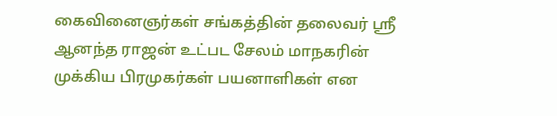கைவினைஞர்கள் சங்கத்தின் தலைவர் ஸ்ரீ ஆனந்த ராஜன் உட்பட சேலம் மாநகரின் முக்கிய பிரமுகர்கள் பயனாளிகள் என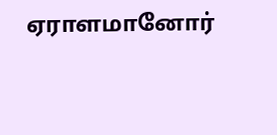ஏராளமானோர்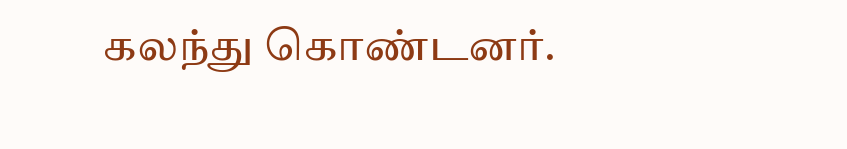கலந்து கொண்டனர்.